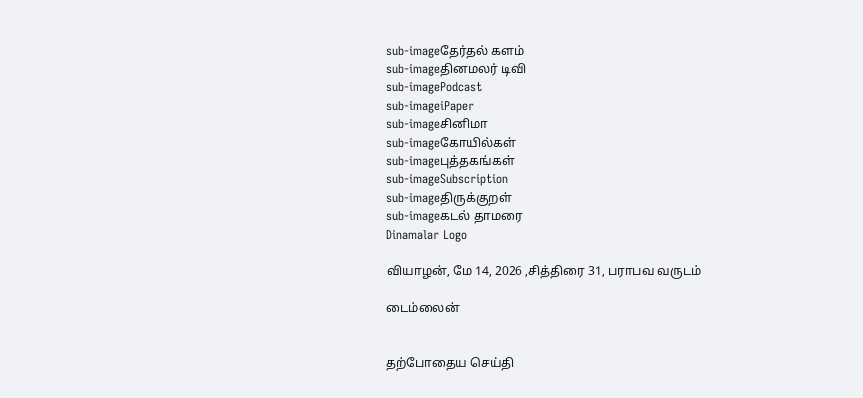sub-imageதேர்தல் களம்
sub-imageதினமலர் டிவி
sub-imagePodcast
sub-imageiPaper
sub-imageசினிமா
sub-imageகோயில்கள்
sub-imageபுத்தகங்கள்
sub-imageSubscription
sub-imageதிருக்குறள்
sub-imageகடல் தாமரை
Dinamalar Logo

வியாழன், மே 14, 2026 ,சித்திரை 31, பராபவ வருடம்

டைம்லைன்


தற்போதைய செய்தி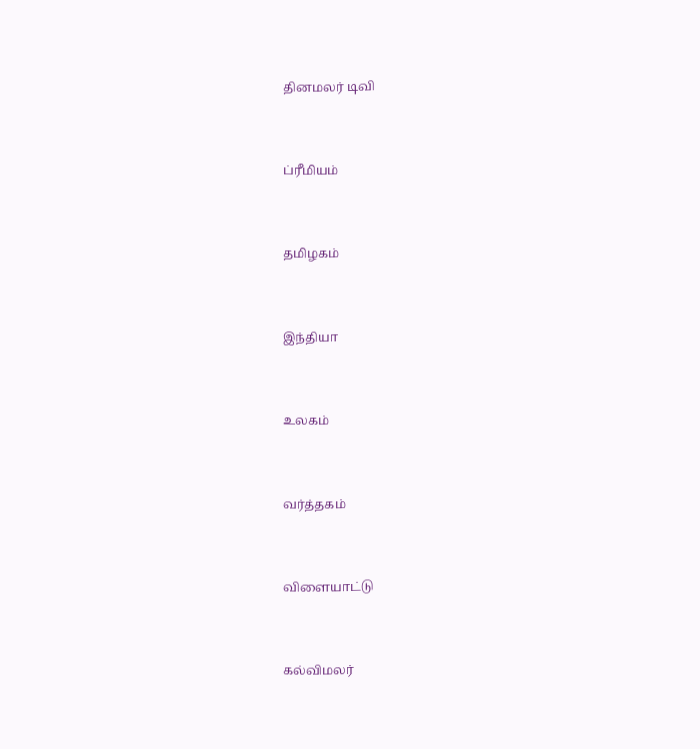தினமலர் டிவி


ப்ரீமியம்


தமிழகம்


இந்தியா


உலகம்


வர்த்தகம்


விளையாட்டு


கல்விமலர்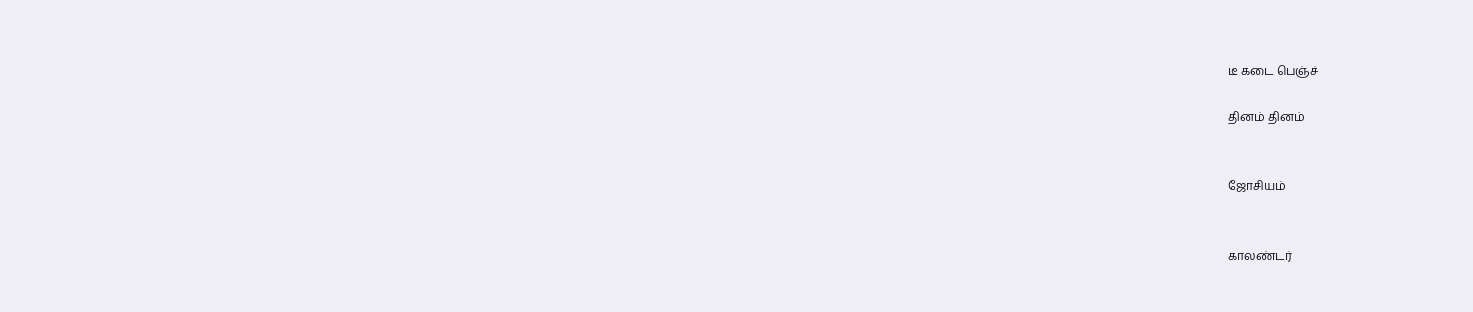டீ கடை பெஞ்ச்

தினம் தினம்


ஜோசியம்


காலண்டர்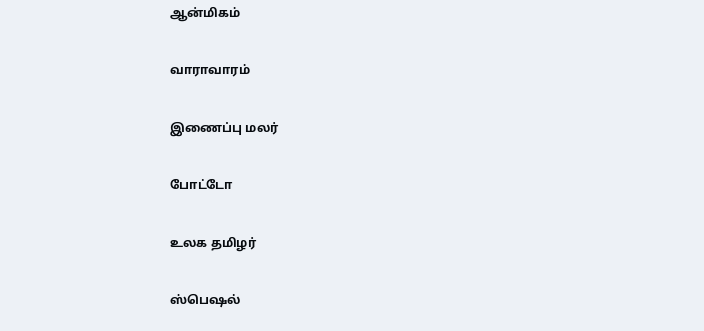ஆன்மிகம்


வாராவாரம்


இணைப்பு மலர்


போட்டோ


உலக தமிழர்


ஸ்பெஷல்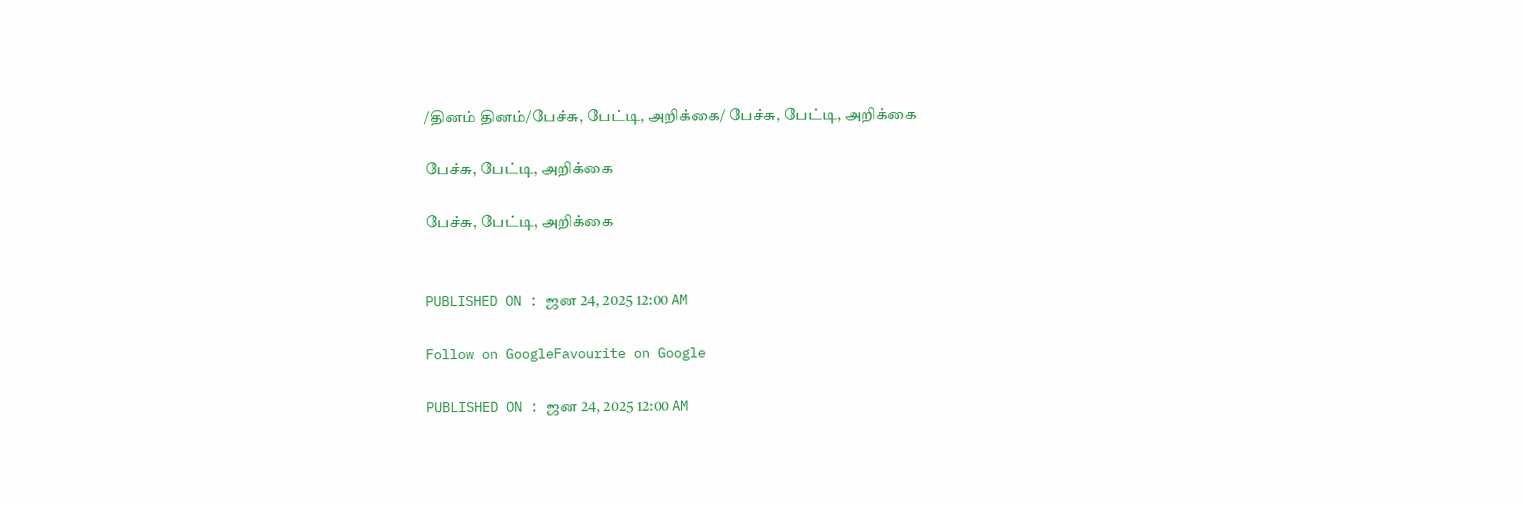/தினம் தினம்/பேச்சு, பேட்டி, அறிக்கை/ பேச்சு, பேட்டி, அறிக்கை

பேச்சு, பேட்டி, அறிக்கை

பேச்சு, பேட்டி, அறிக்கை


PUBLISHED ON : ஜன 24, 2025 12:00 AM

Follow on GoogleFavourite on Google

PUBLISHED ON : ஜன 24, 2025 12:00 AM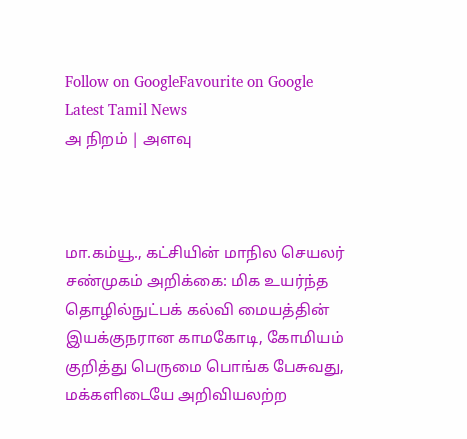Follow on GoogleFavourite on Google
Latest Tamil News
அ நிறம் | அளவு



மா.கம்யூ., கட்சியின் மாநில செயலர் சண்முகம் அறிக்கை: மிக உயர்ந்த தொழில்நுட்பக் கல்வி மையத்தின் இயக்குநரான காமகோடி, கோமியம் குறித்து பெருமை பொங்க பேசுவது, மக்களிடையே அறிவியலற்ற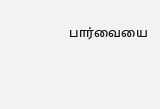பார்வையை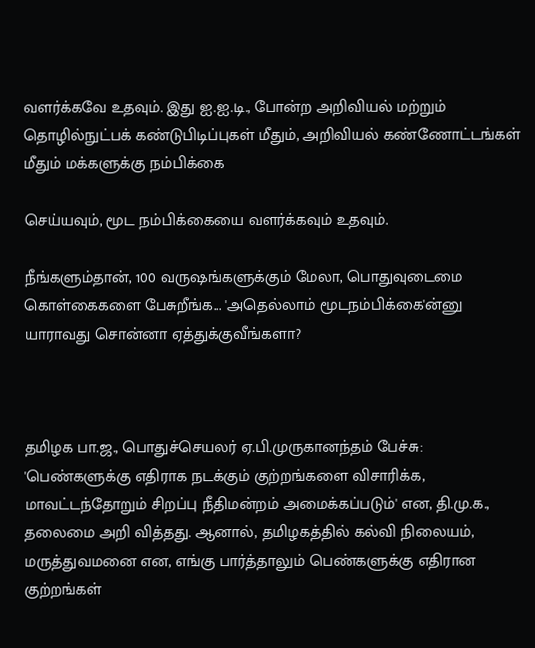வளர்க்கவே உதவும். இது ஐ.ஐ.டி., போன்ற அறிவியல் மற்றும் தொழில்நுட்பக் கண்டுபிடிப்புகள் மீதும், அறிவியல் கண்ணோட்டங்கள் மீதும் மக்களுக்கு நம்பிக்கை

செய்யவும், மூட நம்பிக்கையை வளர்க்கவும் உதவும்.

நீங்களும்தான், 100 வருஷங்களுக்கும் மேலா, பொதுவுடைமை கொள்கைகளை பேசுறீங்க... 'அதெல்லாம் மூடநம்பிக்கை'ன்னு யாராவது சொன்னா ஏத்துக்குவீங்களா?



தமிழக பா.ஜ., பொதுச்செயலர் ஏ.பி.முருகானந்தம் பேச்சு: 'பெண்களுக்கு எதிராக நடக்கும் குற்றங்களை விசாரிக்க, மாவட்டந்தோறும் சிறப்பு நீதிமன்றம் அமைக்கப்படும்' என, தி.மு.க., தலைமை அறி வித்தது. ஆனால், தமிழகத்தில் கல்வி நிலையம், மருத்துவமனை என, எங்கு பார்த்தாலும் பெண்களுக்கு எதிரான குற்றங்கள்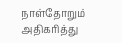நாள்தோறும் அதிகரித்து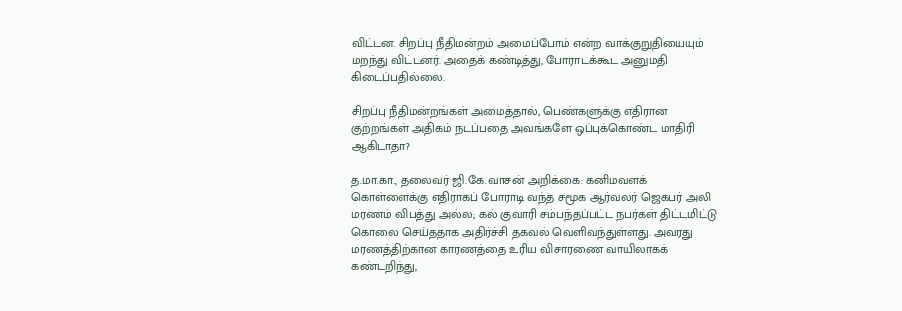விட்டன. சிறப்பு நீதிமன்றம் அமைப்போம் என்ற வாக்குறுதியையும் மறந்து விட்டனர். அதைக் கண்டித்து, போராடக்கூட அனுமதி கிடைப்பதில்லை.

சிறப்பு நீதிமன்றங்கள் அமைத்தால், பெண்களுக்கு எதிரான குற்றங்கள் அதிகம் நடப்பதை அவங்களே ஒப்புக்கொண்ட மாதிரி ஆகிடாதா?

த.மா.கா., தலைவர் ஜி.கே.வாசன் அறிக்கை: கனிமவளக் கொள்ளைக்கு எதிராகப் போராடி வந்த சமூக ஆர்வலர் ஜெகபர் அலி மரணம் விபத்து அல்ல; கல் குவாரி சம்பந்தப்பட்ட நபர்கள் திட்டமிட்டு கொலை செய்ததாக அதிர்ச்சி தகவல் வெளிவந்துள்ளது. அவரது மரணத்திற்கான காரணத்தை உரிய விசாரணை வாயிலாகக் கண்டறிந்து,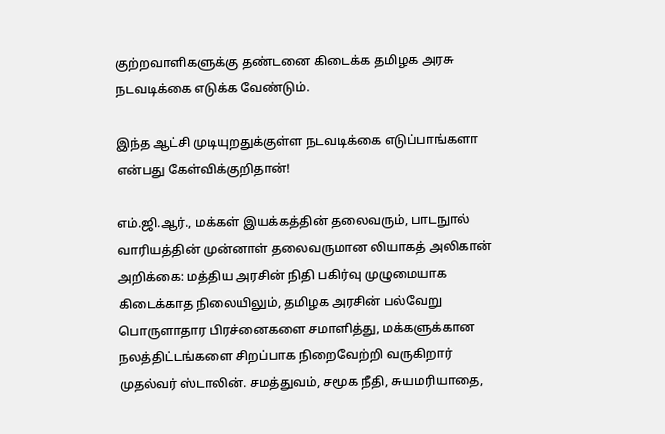குற்றவாளிகளுக்கு தண்டனை கிடைக்க தமிழக அரசு நடவடிக்கை எடுக்க வேண்டும்.

இந்த ஆட்சி முடியுறதுக்குள்ள நடவடிக்கை எடுப்பாங்களா என்பது கேள்விக்குறிதான்!

எம்.ஜி.ஆர்., மக்கள் இயக்கத்தின் தலைவரும், பாடநுால் வாரியத்தின் முன்னாள் தலைவருமான லியாகத் அலிகான் அறிக்கை: மத்திய அரசின் நிதி பகிர்வு முழுமையாக கிடைக்காத நிலையிலும், தமிழக அரசின் பல்வேறு பொருளாதார பிரச்னைகளை சமாளித்து, மக்களுக்கான நலத்திட்டங்களை சிறப்பாக நிறைவேற்றி வருகிறார் முதல்வர் ஸ்டாலின். சமத்துவம், சமூக நீதி, சுயமரியாதை,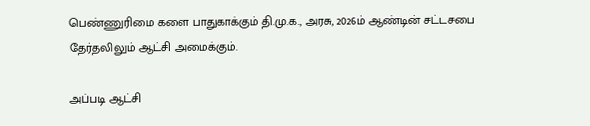பெண்ணுரிமை களை பாதுகாக்கும் தி.மு.க., அரசு, 2026ம் ஆண்டின் சட்டசபை தேர்தலிலும் ஆட்சி அமைக்கும்.

அப்படி ஆட்சி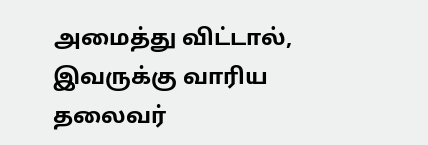அமைத்து விட்டால், இவருக்கு வாரிய தலைவர்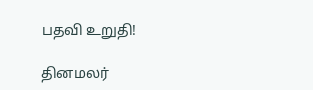பதவி உறுதி!

தினமலர்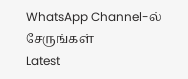WhatsApp Channel-ல் சேருங்கள்
Latest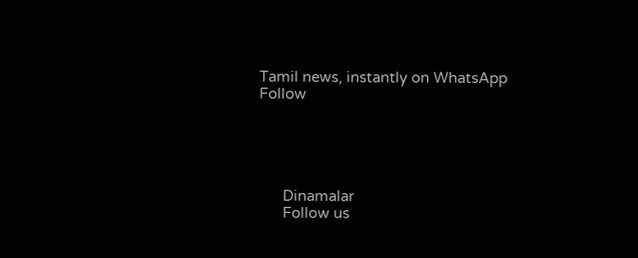Tamil news, instantly on WhatsApp
Follow





      Dinamalar
      Follow us